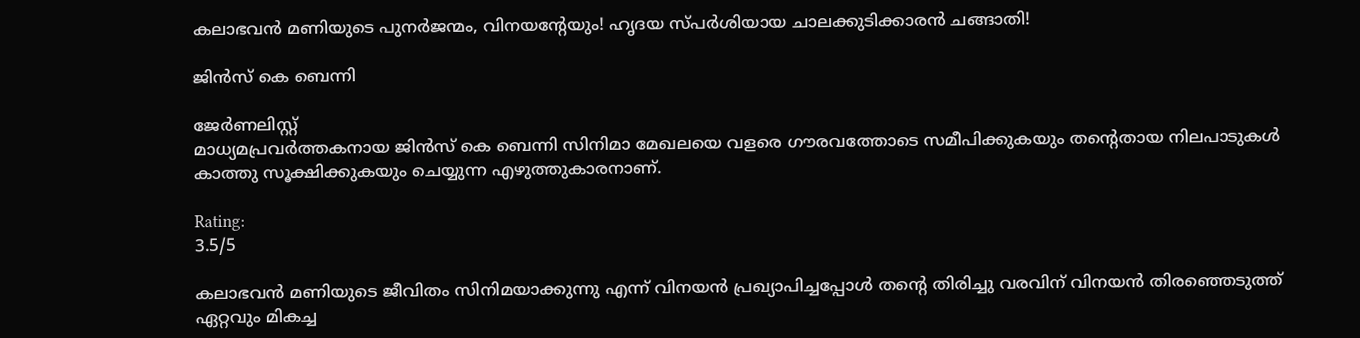കലാഭവന്‍ മണിയുടെ പുനര്‍ജന്മം, വിനയന്റേയും! ഹൃദയ സ്പര്‍ശിയായ ചാലക്കുടിക്കാരന്‍ ചങ്ങാതി!

ജിന്‍സ് കെ ബെന്നി

ജേര്‍ണലിസ്റ്റ്
മാധ്യമപ്രവര്‍ത്തകനായ ജിന്‍സ് കെ ബെന്നി സിനിമാ മേഖലയെ വളരെ ഗൗരവത്തോടെ സമീപിക്കുകയും തന്റെതായ നിലപാടുകള്‍ കാത്തു സൂക്ഷിക്കുകയും ചെയ്യുന്ന എഴുത്തുകാരനാണ്.

Rating:
3.5/5

കലാഭവന്‍ മണിയുടെ ജീവിതം സിനിമയാക്കുന്നു എന്ന് വിനയന്‍ പ്രഖ്യാപിച്ചപ്പോള്‍ തന്റെ തിരിച്ചു വരവിന് വിനയന്‍ തിരഞ്ഞെടുത്ത് ഏറ്റവും മികച്ച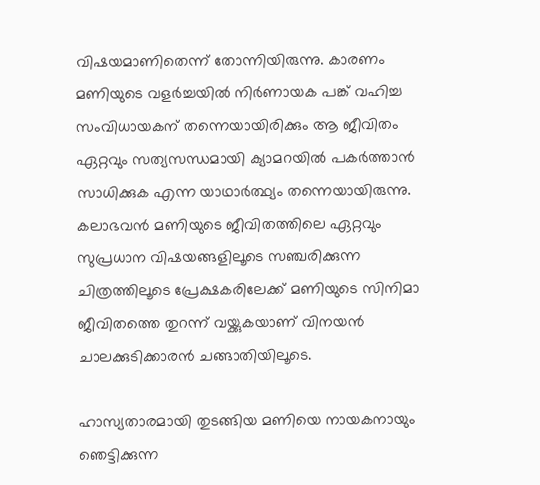വിഷയമാണിതെന്ന് തോന്നിയിരുന്നു. കാരണം മണിയുടെ വളര്‍ച്ചയില്‍ നിര്‍ണായക പങ്ക് വഹിച്ച സംവിധായകന് തന്നെയായിരിക്കും ആ ജീവിതം ഏറ്റവും സത്യസന്ധമായി ക്യാമറയില്‍ പകര്‍ത്താന്‍ സാധിക്കുക എന്ന യാഥാര്‍ത്ഥ്യം തന്നെയായിരുന്നു. കലാഭവന്‍ മണിയുടെ ജീവിതത്തിലെ ഏറ്റവും സുപ്രധാന വിഷയങ്ങളിലൂടെ സഞ്ചരിക്കുന്ന ചിത്രത്തിലൂടെ പ്രേക്ഷകരിലേക്ക് മണിയുടെ സിനിമാ ജീവിതത്തെ തുറന്ന് വയ്ക്കുകയാണ് വിനയന്‍ ചാലക്കുടിക്കാരന്‍ ചങ്ങാതിയിലൂടെ.

ഹാസ്യതാരമായി തുടങ്ങിയ മണിയെ നായകനായും ഞെട്ടിക്കുന്ന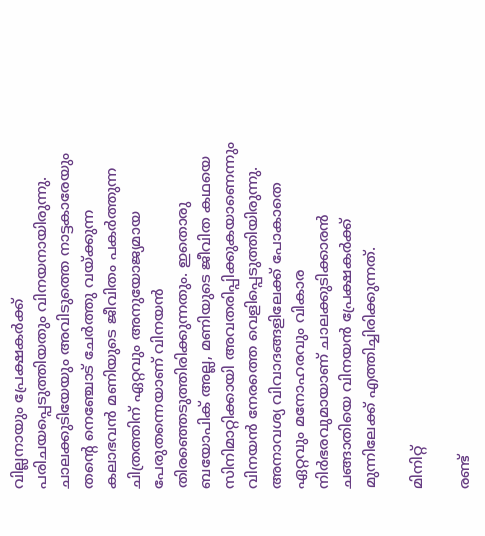വില്ലനായും പ്രേക്ഷകര്‍ക്ക് പരിചയപ്പെടുത്തിയതും വിനയനായിരുന്നു. ചാലക്കുടിയേയും അവിടുത്തെ നാട്ടകാരേയും തന്റെ നെഞ്ചോട് ചേര്‍ത്തു വയ്ക്കുന്ന കലാഭവന്‍ മണിയുടെ ജീവിതം പകര്‍ത്തുന്ന ചിത്രത്തിന് ഏറ്റവും അനുയോജ്യമായ പേരുതന്നെയാണ് വിനയന്‍ തിരഞ്ഞെടുത്തിരിക്കുന്നതും. ഇതൊരു ബയോപിക് അല്ല, മണിയുടെ ജീവിത കഥയെ സിനിമാറ്റിക്കായി അവതരിപ്പിക്കുകയാണെന്നും വിനയന്‍ നേരത്തെ വെളിപ്പെടുത്തിയിരുന്നു. അനാവശ്യ വിവാദങ്ങളിലേക്ക് പോകാതെ ഏറ്റവും മനോഹരവും വികാര നിര്‍ഭരവുമായാണ് ചാലക്കുടിക്കാരന്‍ ചങ്ങാതിയെ വിനയന്‍ പ്രേക്ഷകര്‍ക്ക് മുന്നിലേക്ക് എത്തിച്ചിരിക്കുന്നത്.

മിനിറ്റ്

രണ്ട്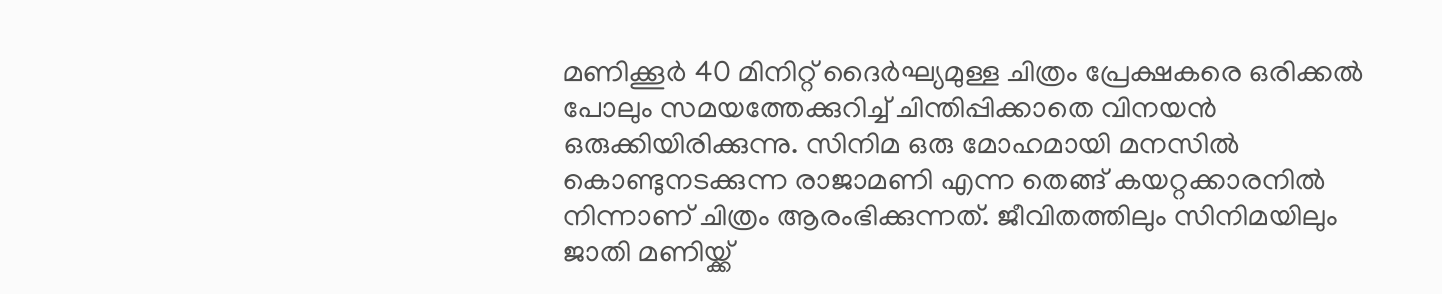മണിക്കൂര്‍ 40 മിനിറ്റ് ദൈര്‍ഘ്യമുള്ള ചിത്രം പ്രേക്ഷകരെ ഒരിക്കല്‍ പോലും സമയത്തേക്കുറിച്ച് ചിന്തിപ്പിക്കാതെ വിനയന്‍ ഒരുക്കിയിരിക്കുന്നു. സിനിമ ഒരു മോഹമായി മനസില്‍ കൊണ്ടുനടക്കുന്ന രാജാമണി എന്ന തെങ്ങ് കയറ്റക്കാരനില്‍ നിന്നാണ് ചിത്രം ആരംഭിക്കുന്നത്. ജീവിതത്തിലും സിനിമയിലും ജാതി മണിയ്ക്ക്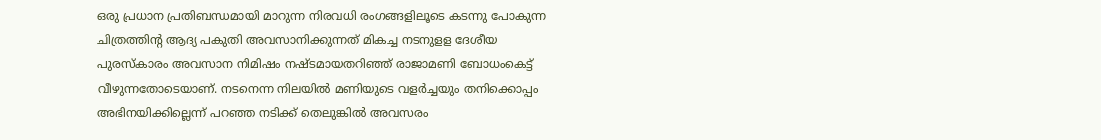ഒരു പ്രധാന പ്രതിബന്ധമായി മാറുന്ന നിരവധി രംഗങ്ങളിലൂടെ കടന്നു പോകുന്ന ചിത്രത്തിന്റ ആദ്യ പകുതി അവസാനിക്കുന്നത് മികച്ച നടനുളള ദേശീയ പുരസ്‌കാരം അവസാന നിമിഷം നഷ്ടമായതറിഞ്ഞ് രാജാമണി ബോധംകെട്ട് വീഴുന്നതോടെയാണ്. നടനെന്ന നിലയില്‍ മണിയുടെ വളര്‍ച്ചയും തനിക്കൊപ്പം അഭിനയിക്കില്ലെന്ന് പറഞ്ഞ നടിക്ക് തെലുങ്കില്‍ അവസരം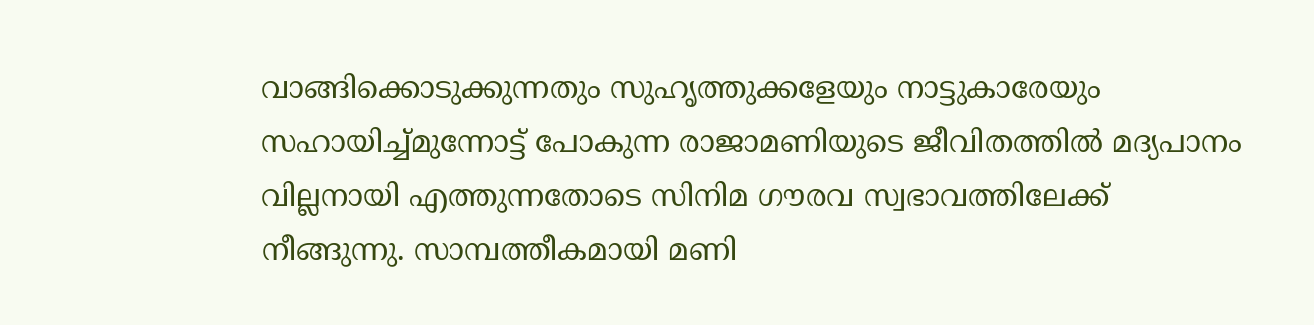വാങ്ങിക്കൊടുക്കുന്നതും സുഹൃത്തുക്കളേയും നാട്ടുകാരേയും സഹായിച്ച്മുന്നോട്ട് പോകുന്ന രാജാമണിയുടെ ജീവിതത്തില്‍ മദ്യപാനം വില്ലനായി എത്തുന്നതോടെ സിനിമ ഗൗരവ സ്വഭാവത്തിലേക്ക് നീങ്ങുന്നു. സാമ്പത്തീകമായി മണി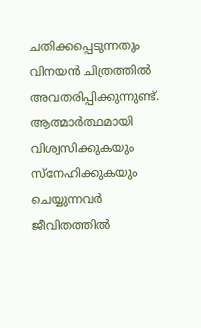ചതിക്കപ്പെടുന്നതും വിനയന്‍ ചിത്രത്തില്‍ അവതരിപ്പിക്കുന്നുണ്ട്. ആത്മാര്‍ത്ഥമായി വിശ്വസിക്കുകയും സ്‌നേഹിക്കുകയും ചെയ്യുന്നവര്‍ ജീവിതത്തില്‍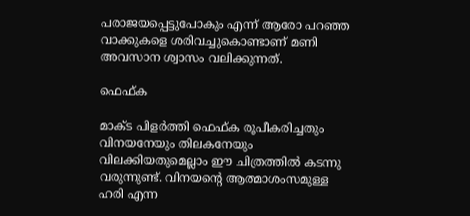പരാജയപ്പെട്ടുപോകും എന്ന് ആരോ പറഞ്ഞ വാക്കുകളെ ശരിവച്ചുകൊണ്ടാണ് മണി അവസാന ശ്വാസം വലിക്കുന്നത്.

ഫെഫ്ക

മാക്ട പിളര്‍ത്തി ഫെഫ്ക രൂപീകരിച്ചതും വിനയനേയും തിലകനേയും വിലക്കിയതുമെല്ലാം ഈ ചിത്രത്തില്‍ കടന്നു വരുന്നുണ്ട്. വിനയന്റെ ആത്മാശംസമുള്ള ഹരി എന്ന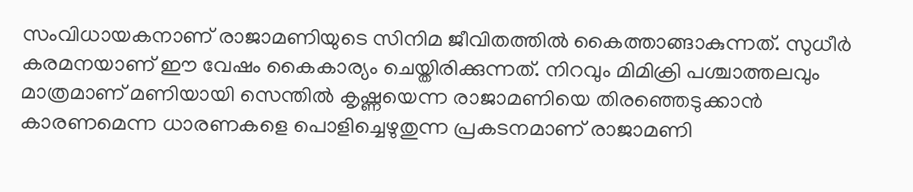സംവിധായകനാണ് രാജാമണിയുടെ സിനിമ ജീവിതത്തില്‍ കൈത്താങ്ങാകുന്നത്. സുധീര്‍ കരമനയാണ് ഈ വേഷം കൈകാര്യം ചെയ്തിരിക്കുന്നത്. നിറവും മിമിക്രി പശ്ചാത്തലവും മാത്രമാണ് മണിയായി സെന്തില്‍ കൃഷ്ണയെന്ന രാജാമണിയെ തിരഞ്ഞെടുക്കാന്‍ കാരണമെന്ന ധാരണകളെ പൊളിച്ചെഴുതുന്ന പ്രകടനമാണ് രാജാമണി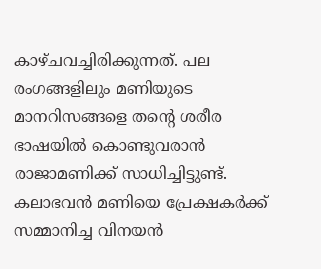കാഴ്ചവച്ചിരിക്കുന്നത്. പല രംഗങ്ങളിലും മണിയുടെ മാനറിസങ്ങളെ തന്റെ ശരീര ഭാഷയില്‍ കൊണ്ടുവരാന്‍ രാജാമണിക്ക് സാധിച്ചിട്ടുണ്ട്. കലാഭവന്‍ മണിയെ പ്രേക്ഷകര്‍ക്ക് സമ്മാനിച്ച വിനയന്‍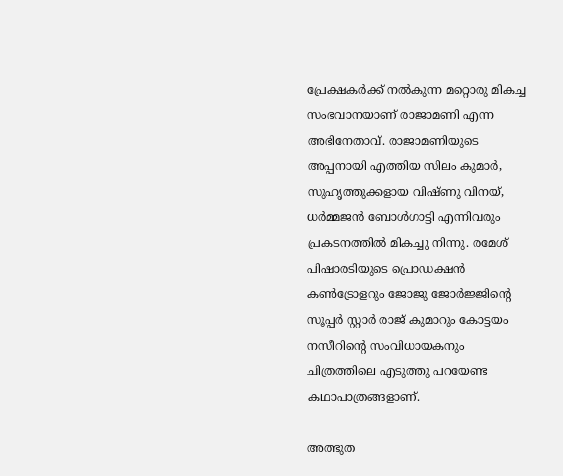പ്രേക്ഷകര്‍ക്ക് നല്‍കുന്ന മറ്റൊരു മികച്ച സംഭവാനയാണ് രാജാമണി എന്ന അഭിനേതാവ്. രാജാമണിയുടെ അപ്പനായി എത്തിയ സിലം കുമാര്‍, സുഹൃത്തുക്കളായ വിഷ്ണു വിനയ്, ധര്‍മ്മജന്‍ ബോള്‍ഗാട്ടി എന്നിവരും പ്രകടനത്തില്‍ മികച്ചു നിന്നു. രമേശ് പിഷാരടിയുടെ പ്രൊഡക്ഷന്‍ കണ്‍ട്രോളറും ജോജു ജോര്‍ജ്ജിന്റെ സൂപ്പര്‍ സ്റ്റാര്‍ രാജ് കുമാറും കോട്ടയം നസീറിന്റെ സംവിധായകനും ചിത്രത്തിലെ എടുത്തു പറയേണ്ട കഥാപാത്രങ്ങളാണ്.

അത്ഭുത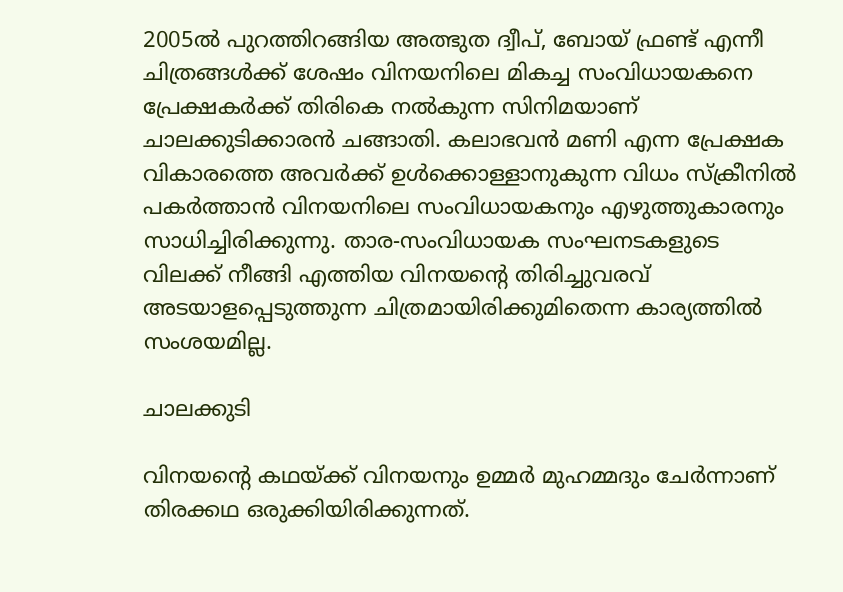2005ല്‍ പുറത്തിറങ്ങിയ അത്ഭുത ദ്വീപ്, ബോയ് ഫ്രണ്ട് എന്നീ ചിത്രങ്ങള്‍ക്ക് ശേഷം വിനയനിലെ മികച്ച സംവിധായകനെ പ്രേക്ഷകര്‍ക്ക് തിരികെ നല്‍കുന്ന സിനിമയാണ് ചാലക്കുടിക്കാരന്‍ ചങ്ങാതി. കലാഭവന്‍ മണി എന്ന പ്രേക്ഷക വികാരത്തെ അവര്‍ക്ക് ഉള്‍ക്കൊള്ളാനുകുന്ന വിധം സ്‌ക്രീനില്‍ പകര്‍ത്താന്‍ വിനയനിലെ സംവിധായകനും എഴുത്തുകാരനും സാധിച്ചിരിക്കുന്നു. താര-സംവിധായക സംഘനടകളുടെ വിലക്ക് നീങ്ങി എത്തിയ വിനയന്റെ തിരിച്ചുവരവ് അടയാളപ്പെടുത്തുന്ന ചിത്രമായിരിക്കുമിതെന്ന കാര്യത്തില്‍ സംശയമില്ല.

ചാലക്കുടി

വിനയന്റെ കഥയ്ക്ക് വിനയനും ഉമ്മര്‍ മുഹമ്മദും ചേര്‍ന്നാണ് തിരക്കഥ ഒരുക്കിയിരിക്കുന്നത്.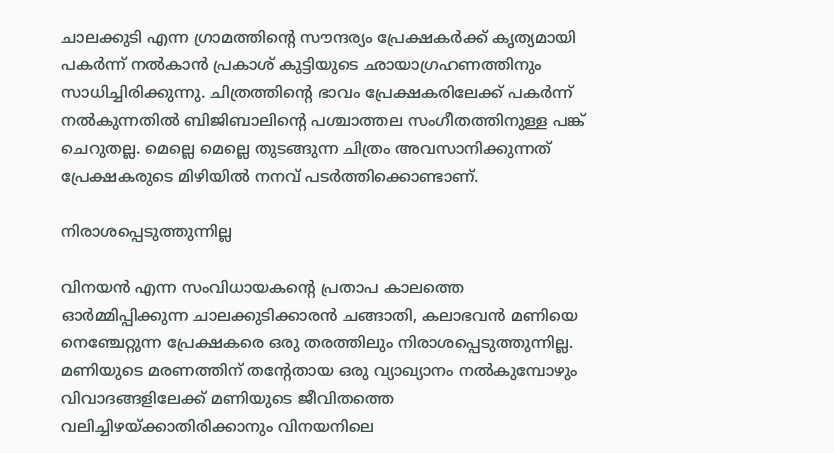ചാലക്കുടി എന്ന ഗ്രാമത്തിന്റെ സൗന്ദര്യം പ്രേക്ഷകര്‍ക്ക് കൃത്യമായി പകര്‍ന്ന് നല്‍കാന്‍ പ്രകാശ് കുട്ടിയുടെ ഛായാഗ്രഹണത്തിനും സാധിച്ചിരിക്കുന്നു. ചിത്രത്തിന്റെ ഭാവം പ്രേക്ഷകരിലേക്ക് പകര്‍ന്ന് നല്‍കുന്നതില്‍ ബിജിബാലിന്റെ പശ്ചാത്തല സംഗീതത്തിനുള്ള പങ്ക് ചെറുതല്ല. മെല്ലെ മെല്ലെ തുടങ്ങുന്ന ചിത്രം അവസാനിക്കുന്നത് പ്രേക്ഷകരുടെ മിഴിയില്‍ നനവ് പടര്‍ത്തിക്കൊണ്ടാണ്.

നിരാശപ്പെടുത്തുന്നില്ല

വിനയന്‍ എന്ന സംവിധായകന്റെ പ്രതാപ കാലത്തെ ഓര്‍മ്മിപ്പിക്കുന്ന ചാലക്കുടിക്കാരന്‍ ചങ്ങാതി, കലാഭവന്‍ മണിയെ നെഞ്ചേറ്റുന്ന പ്രേക്ഷകരെ ഒരു തരത്തിലും നിരാശപ്പെടുത്തുന്നില്ല. മണിയുടെ മരണത്തിന് തന്റേതായ ഒരു വ്യാഖ്യാനം നല്‍കുമ്പോഴും വിവാദങ്ങളിലേക്ക് മണിയുടെ ജീവിതത്തെ വലിച്ചിഴയ്ക്കാതിരിക്കാനും വിനയനിലെ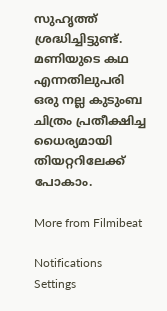സുഹൃത്ത് ശ്രദ്ധിച്ചിട്ടുണ്ട്. മണിയുടെ കഥ എന്നതിലുപരി ഒരു നല്ല കുടുംബ ചിത്രം പ്രതീക്ഷിച്ച ധൈര്യമായി തിയറ്ററിലേക്ക് പോകാം.

More from Filmibeat

Notifications
Settings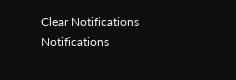Clear Notifications
Notifications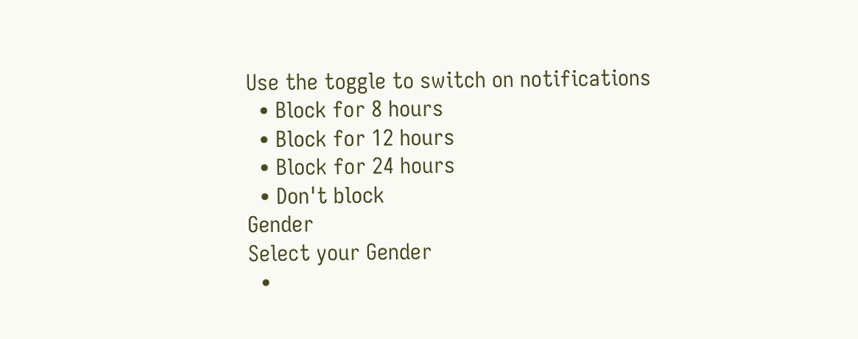Use the toggle to switch on notifications
  • Block for 8 hours
  • Block for 12 hours
  • Block for 24 hours
  • Don't block
Gender
Select your Gender
  •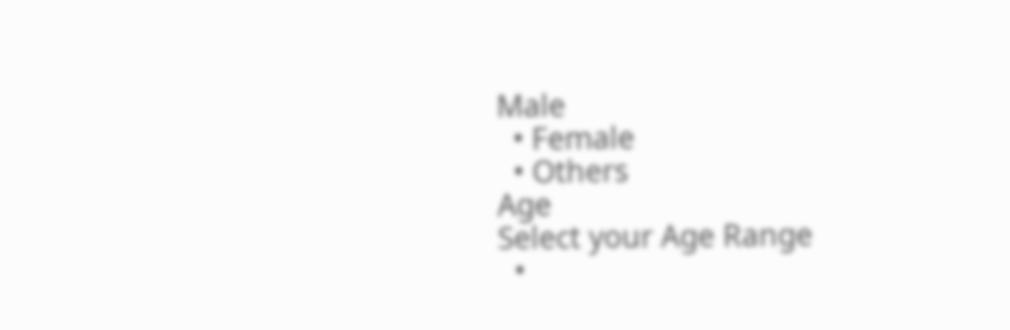Male
  • Female
  • Others
Age
Select your Age Range
  •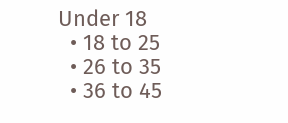Under 18
  • 18 to 25
  • 26 to 35
  • 36 to 45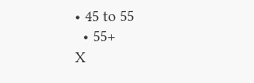• 45 to 55
  • 55+
X